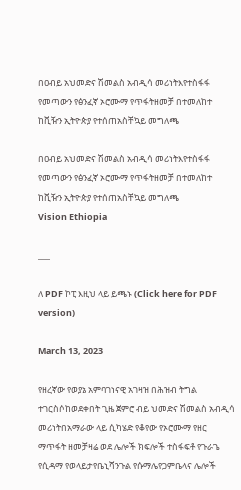በዐብይ አህመድና ሽመልስ አብዲሳ መሪነትእየተስፋፋ የመጣውን የፅንፈኛ ኦሮሙማ የጥፋትዘመቻ በተመለከተ ከቪዥን ኢትዮጵያ የተሰጠአስቸኳይ መግለጫ

በዐብይ አህመድና ሽመልስ አብዲሳ መሪነትእየተስፋፋ የመጣውን የፅንፈኛ ኦሮሙማ የጥፋትዘመቻ በተመለከተ ከቪዥን ኢትዮጵያ የተሰጠአስቸኳይ መግለጫ
Vision Ethiopia

___

ለ PDF ኮፒ እዚህ ላይ ይጫኑ (Click here for PDF version)

March 13, 2023

የዘረኛው የወያኔ አምባገነናዊ አገዛዝ በሕዝብ ትግል ተገርስሶከወደቀበት ጊዜ ጀምሮ ብይ ህመድና ሽመልስ አብዲሳ መሪነትበአማራው ላይ ሲካሄድ የቆየው የኦሮሙማ የዘር ማጥፋት ዘመቻዛሬ ወደ ሌሎች ክፍሎች ተስፋፍቶ የጉራጌ የሲዳማ የወላይታየቤኒሻንጉል የሱማሌየጋምቤላና ሌሎች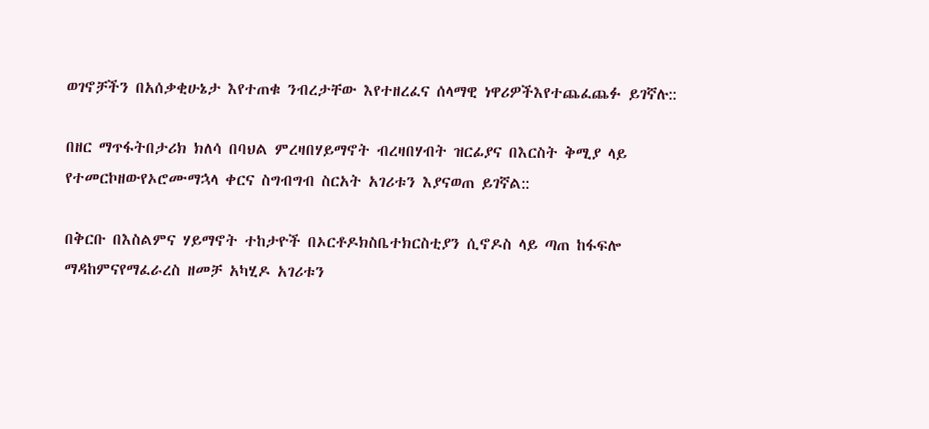ወገኖቻችን በአሰቃቂሁኔታ እየተጠቁ ንብረታቸው እየተዘረፈና ሰላማዊ ነዋሪዎችእየተጨፈጨፉ ይገኛሉ::

በዘር ማጥፋትበታሪክ ክለሳ በባህል ምረዛበሃይማኖት ብረዛበሃብት ዝርፊያና በእርስት ቅሚያ ላይ የተመርኮዘውየኦሮሙማኋላ ቀርና ስግብግብ ስርአት አገሪቱን እያናወጠ ይገኛል::

በቅርቡ በእስልምና ሃይማኖት ተከታዮች በኦርቶዶክስቤተክርስቲያን ሲኖዶስ ላይ ጣጠ ከፋፍሎ ማዳከምናየማፈራረስ ዘመቻ አካሂዶ አገሪቱን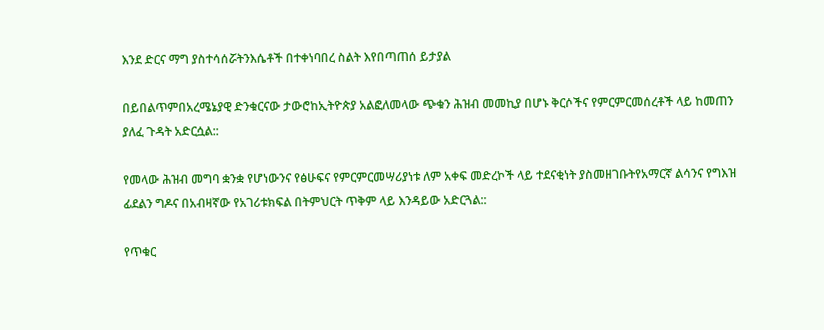እንደ ድርና ማግ ያስተሳሰሯትንእሴቶች በተቀነባበረ ስልት እየበጣጠሰ ይታያል

በይበልጥምበአረሜኔያዊ ድንቁርናው ታውሮከኢትዮጵያ አልፎለመላው ጭቁን ሕዝብ መመኪያ በሆኑ ቅርሶችና የምርምርመሰረቶች ላይ ከመጠን ያለፈ ጉዳት አድርሷል::

የመላው ሕዝብ መግባ ቋንቋ የሆነውንና የፅሁፍና የምርምርመሣሪያነቱ ለም አቀፍ መድረኮች ላይ ተደናቂነት ያስመዘገቡትየአማርኛ ልሳንና የግእዝ ፊደልን ግዶና በአብዛኛው የአገሪቱክፍል በትምህርት ጥቅም ላይ እንዳይው አድርጓል::

የጥቁር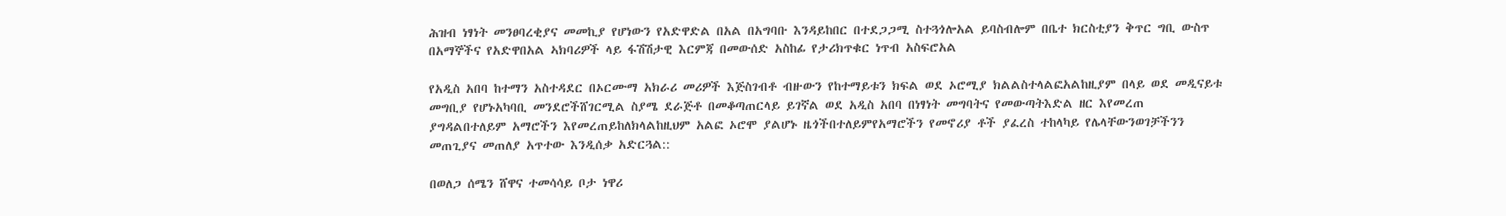ሕዝብ ነፃነት መንፀባረቂያና መመኪያ የሆነውን የአድዋድል በአል በአግባቡ እንዳይከበር በተደጋጋሚ ስተጓጎሎአል ይባስብሎም በቤተ ክርስቲያን ቅጥር ግቢ ውስጥ በአማኞችና የአድዋበአል ኣክባሪዎች ላይ ፋሽሽታዊ እርምጃ በመውሰድ አስከፊ የታሪክጥቁር ነጥብ አስፍሮአል

የአዲስ አበባ ከተማን አስተዳደር በኦርሙማ አክራሪ መሪዎች እጅስገብቶ ብዙውን የከተማይቱን ክፍል ወደ ኦሮሚያ ክልልስተላልፎአልከዚያም በላይ ወደ መዲናይቱ መግቢያ የሆኑአካባቢ መንደሮችሸገርሚል ስያሜ ደራጅቶ በመቆጣጠርላይ ይገኛል ወደ አዲስ አበባ በነፃነት መግባትና የመውጣትእድል ዘር እየመረጠ ያግዳልበተለይም አማሮችን እየመረጠይከለክላልከዚህም አልፎ ኦሮሞ ያልሆኑ ዜጎችበተለይምየአማሮችን የመኖሪያ ቶች ያፈረስ ተከላካይ የሌላቸውንወገቻችንን መጠጊያና መጠለያ አጥተው እንዲሰቃ አድርጓል::

በወለጋ ሰሜን ሸዋና ተመሳሳይ ቦታ ነዋሪ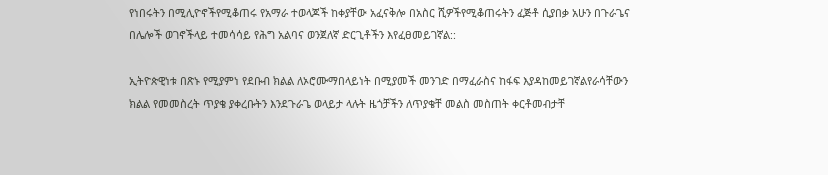የነበሩትን በሚሊዮኖችየሚቆጠሩ የአማራ ተወላጆች ከቀያቸው አፈናቅሎ በአስር ሺዎችየሚቆጠሩትን ፈጅቶ ሲያበቃ አሁን በጉራጌና በሌሎች ወገኖችላይ ተመሳሳይ የሕግ አልባና ወንጀለኛ ድርጊቶችን እየፈፀመይገኛል::

ኢትዮጵዊነቱ በጽኑ የሚያምነ የደቡብ ክልል ለኦሮሙማበላይነት በሚያመች መንገድ በማፈራስና ከፋፍ እያዳከመይገኛልየራሳቸውን ክልል የመመስረት ጥያቄ ያቀረቡትን እንደጉራጌ ወላይታ ላሉት ዜጎቻችን ለጥያቄቸ መልስ መስጠት ቀርቶመብታቸ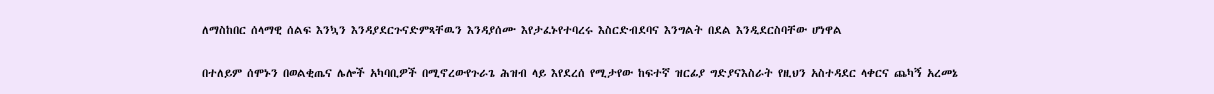ለማስከበር ሰላማዊ ሰልፍ እንኳን እንዳያደርጉናድምጻቸዉን እንዳያሰሙ እየታፈኑየተባረሩ እስርድብደባና እንግልት በደል እንዲደርስባቸው ሆነዋል

በተለይም ሰሞኑን በወልቂጤና ሌሎች አካባቢዎች በሚኖረውየጉራጌ ሕዝብ ላይ እየደረሰ የሚታየው ከፍተኛ ዝርፊያ ግድያናእስራት የዚህን አስተዳደር ላቀርና ጨካኝ አረመኔ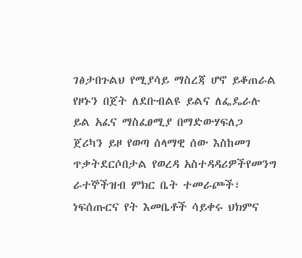ገፅታበጉልህ የሚያሳይ ማስረጃ ሆኖ ይቆጠራል የዞኑን በጀት ለደቡብልዩ ይልና ለፌዴራሉ ይል አፈና ማስፈፀሚያ በማድውሃፍለጋ ጀሪካን ይዞ የወጣ ሰላማዊ ሰው እስከመገ ጥቃትደርሶበታል የወረዳ አስተዳዳሪዎችየመንግ ራተኞችዝብ ምክር ቤት ተመራጮች፣ ነፍሰጡርና የት እመቤቶች ሳይቀሩ ህክምና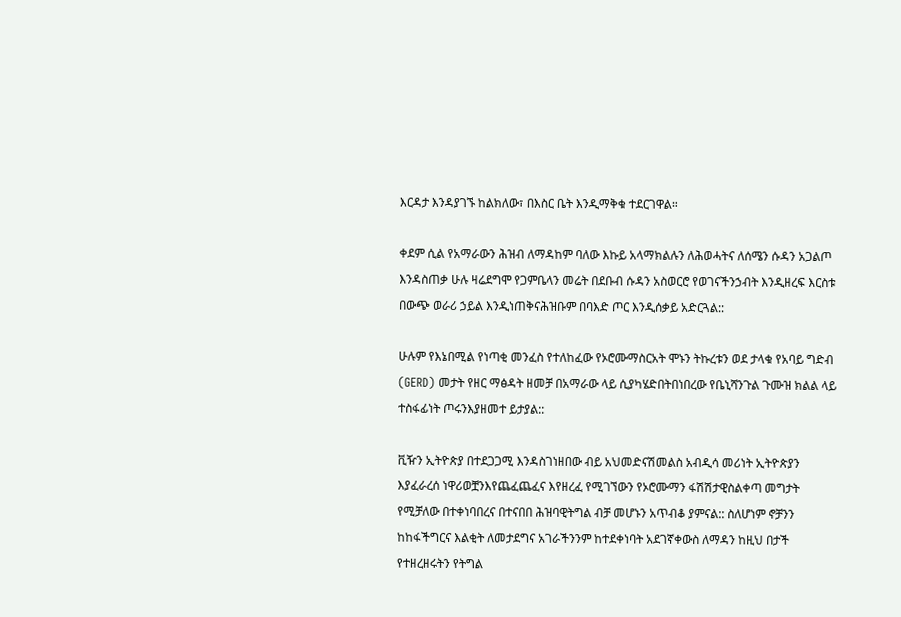እርዳታ እንዳያገኙ ከልክለው፣ በእስር ቤት እንዲማቅቁ ተደርገዋል።

ቀደም ሲል የአማራውን ሕዝብ ለማዳከም ባለው እኩይ አላማክልሉን ለሕወሓትና ለሰሜን ሱዳን አጋልጦ እንዳስጠቃ ሁሉ ዛሬደግሞ የጋምቤላን መሬት በደቡብ ሱዳን አስወርሮ የወገናችንኃብት እንዲዘረፍ እርስቱ በውጭ ወራሪ ኃይል እንዲነጠቅናሕዝቡም በባእድ ጦር እንዲሰቃይ አድርጓል::

ሁሉም የእኔበሚል የነጣቂ መንፈስ የተለከፈው የኦሮሙማስርአት ሞኑን ትኩረቱን ወደ ታላቁ የአባይ ግድብ (GERD) መታት የዘር ማፅዳት ዘመቻ በአማራው ላይ ሲያካሄድበትበነበረው የቤኒሻንጉል ጉሙዝ ክልል ላይ ተስፋፊነት ጦሩንእያዘመተ ይታያል::

ቪዥን ኢትዮጵያ በተደጋጋሚ እንዳስገነዘበው ብይ አህመድናሽመልስ አብዲሳ መሪነት ኢትዮጵያን እያፈራረሰ ነዋሪወቿንእየጨፈጨፈና እየዘረፈ የሚገኘውን የኦሮሙማን ፋሽሽታዊስልቀጣ መግታት የሚቻለው በተቀነባበረና በተናበበ ሕዝባዊትግል ብቻ መሆኑን አጥብቆ ያምናል:: ስለሆነም ኖቻንን ከከፋችግርና እልቂት ለመታደግና አገራችንንም ከተደቀነባት አደገኛቀውስ ለማዳን ከዚህ በታች የተዘረዘሩትን የትግል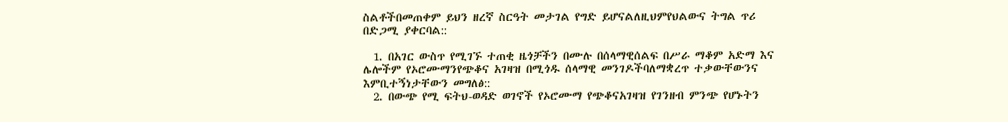ስልቶችበመጠቀም ይህን ዘረኛ ስርዓት መታገል የግድ ይሆናልለዚህምየህልውና ትግል ጥሪ በድጋሚ ያቀርባል::

  1. በአገር ውስጥ የሚገኙ ተጠቂ ዜጎቻችን በሙሉ በሰላማዊሰልፍ በሥራ ማቆም አድማ እና ሌሎችም የኦሮሙማንየጭቆና አገዛዝ በሚጎዱ ሰላማዊ መንገዶችባለማቋረጥ ተቃውቸውንና እምቢተኝነታቸውን መግለፅ::
  2. በውጭ የሚ ፍትህ-ወዳድ ወገኖች የኦሮሙማ የጭቆናአገዛዝ የገንዘብ ምንጭ የሆኑትን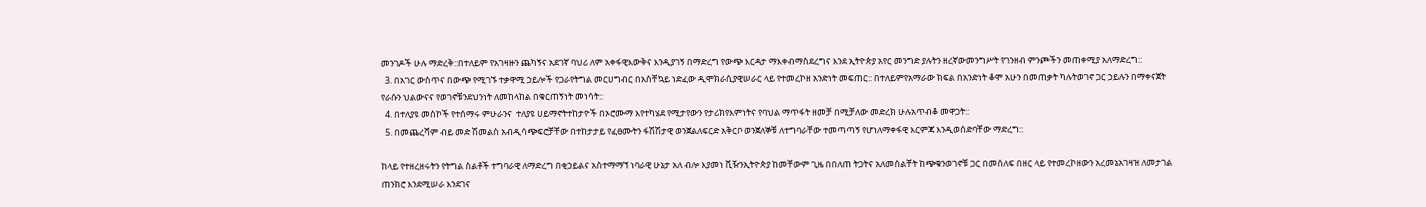መንገዶች ሁሉ ማድረቅ::በተለይም የአገዛዙን ጨካኝና አደገኛ ባህሪ ለም አቀፋዊእውቅና እንዲያገኝ በማድረግ የውጭ እርዳታ ማእቀብማስደረግና እንደ ኢትዮጵያ አየር መንግድ ያሉትን ዘረኛውመንግሥት የገንዘብ ምንጮችን መጠቀሚያ አለማድረግ::
  3. በአገር ውስጥና በውጭ የሚገኙ ተቃዋሚ ኃይሎች የጋራየትግል መርሀግብር በአስቸኳይ ነድፈው ዲሞክራሲያዊሠራር ላይ የተመረኮዘ አንድነት መፍጠር:: በተለይምየአማራው ክፍል በአንድነት ቆሞ አሁን በመጠቃት ካሉትወገኖ ጋር ኃይሉን በማቀናጀት የራሱን ህልውናና የወገኖቹንደህንነት ለመከላከል በቁርጠኝነት መነሳት::
  4. በተለያዩ መስኮች የተሰማሩ ምሁራንና  ተለያዩ ሀይማኖትተከታዮች በኦሮሙማ እየተካሄደ የሚታየውን የታሪክየእምነትና የባህል ማጥፋት ዘመቻ በሚቻለው መድረክ ሁሉአጥብቆ መዋጋት::
  5. በመጨረሻም ብይ መድ ሽመልስ አብዲሳጭፍሮቻቸው በተከታታይ የፈፀሙትን ፋሽሽታዊ ወንጀልለፍርድ አቅርቦ ወንጀለኞቹ ለተግባራቸው ተመጣጣኝ የሆነለማቀፋዊ እርምጃ እንዲወሰድባቸው ማድረግ::

ከላይ የተዘረዘሩትን የትግል ስልቶች ተግባራዊ ለማድረግ በቂኃይልና አስተማማኘ ነባራዊ ሁኔታ አለ ብሎ እያመነ ቪዥንኢትዮጵያ ከመቸውም ጊዜ በበለጠ ትጋትና አለመሰልቸት ከጭቁንወገኖቹ ጋር በመሰለፍ በዘር ላይ የተመረኮዘውን አረመኔአገዛዝ ለመታገል ጠንክሮ እንደሚሠራ እንደገና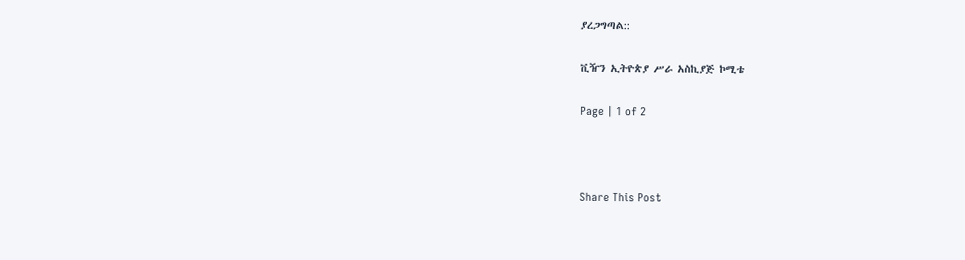ያረጋግጣል::

ቪዥን ኢትዮጵያ ሥራ አስኪያጅ ኮሚቴ

Page | 1 of 2



Share This Post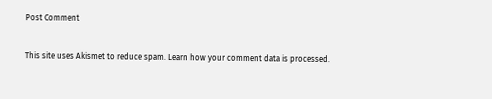Post Comment

This site uses Akismet to reduce spam. Learn how your comment data is processed.